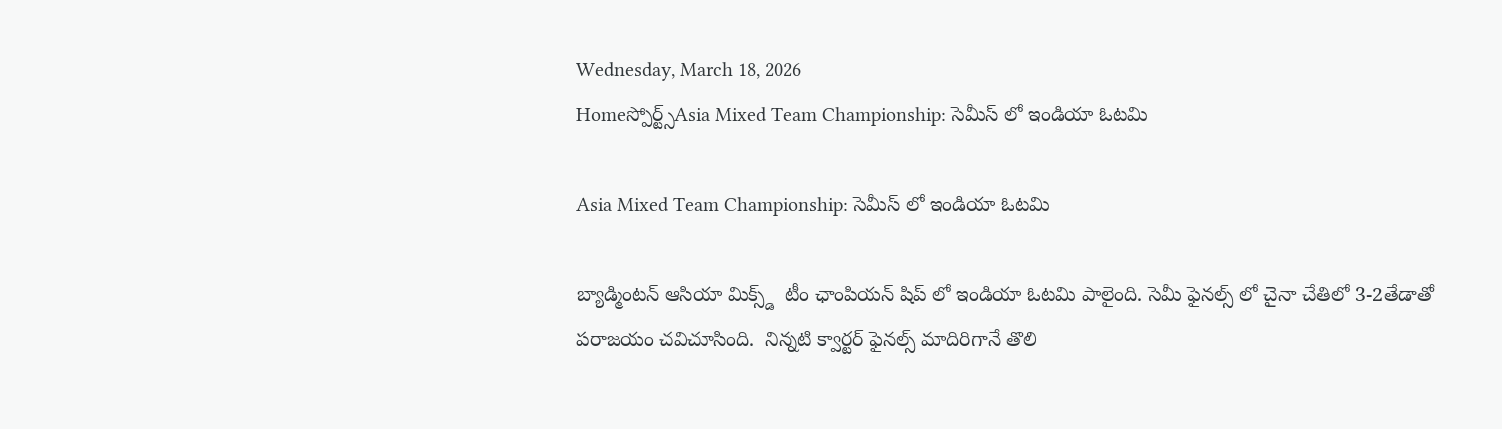Wednesday, March 18, 2026
Homeస్పోర్ట్స్Asia Mixed Team Championship: సెమీస్ లో ఇండియా ఓటమి

Asia Mixed Team Championship: సెమీస్ లో ఇండియా ఓటమి

బ్యాడ్మింటన్ ఆసియా మిక్స్డ్  టీం ఛాంపియన్ షిప్ లో ఇండియా ఓటమి పాలైంది. సెమీ ఫైనల్స్ లో చైనా చేతిలో 3-2తేడాతో పరాజయం చవిచూసింది.  నిన్నటి క్వార్టర్ ఫైనల్స్ మాదిరిగానే తొలి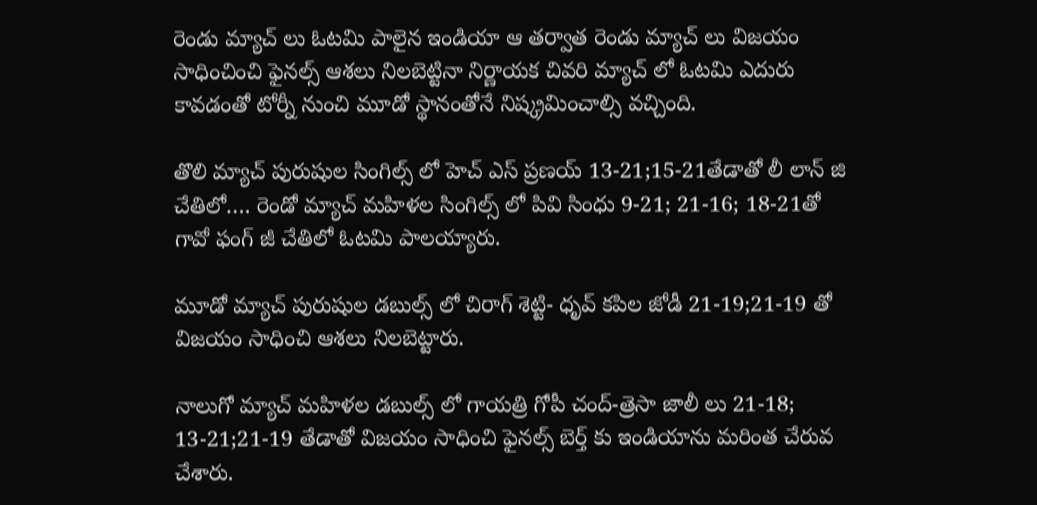రెండు మ్యాచ్ లు ఓటమి పాలైన ఇండియా ఆ తర్వాత రెండు మ్యాచ్ లు విజయం సాధించించి ఫైనల్స్ ఆశలు నిలబెట్టినా నిర్ణాయక చివరి మ్యాచ్ లో ఓటమి ఎదురు కావడంతో టోర్నీ నుంచి మూడో స్థానంతోనే నిష్క్రమించాల్సి వచ్చింది.

తొలి మ్యాచ్ పురుషుల సింగిల్స్ లో హెచ్ ఎస్ ప్రణయ్ 13-21;15-21తేడాతో లీ లాన్ జి చేతిలో…. రెండో మ్యాచ్ మహిళల సింగిల్స్ లో పివి సింధు 9-21; 21-16; 18-21తో  గావో ఫంగ్ జీ చేతిలో ఓటమి పాలయ్యారు.

మూడో మ్యాచ్ పురుషుల డబుల్స్ లో చిరాగ్ శెట్టి- ధృవ్ కపిల జోడీ 21-19;21-19 తో విజయం సాధించి ఆశలు నిలబెట్టారు.

నాలుగో మ్యాచ్ మహిళల డబుల్స్ లో గాయత్రి గోపీ చంద్-త్రెసా జాలీ లు 21-18; 13-21;21-19 తేడాతో విజయం సాధించి ఫైనల్స్ బెర్త్ కు ఇండియాను మరింత చేరువ చేశారు.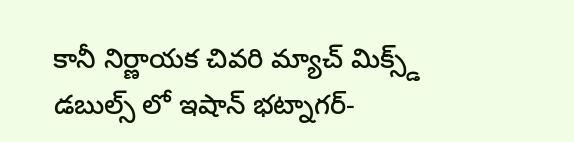కానీ నిర్ణాయక చివరి మ్యాచ్ మిక్స్డ్ డబుల్స్ లో ఇషాన్ భట్నాగర్-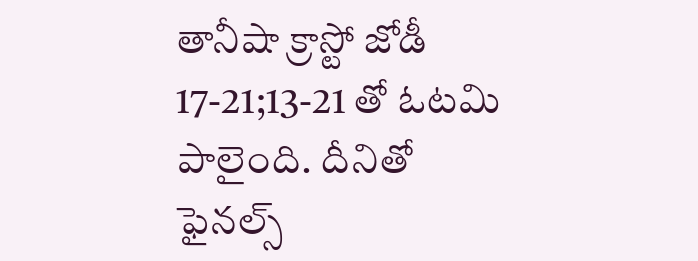తానీషా క్రాస్టో జోడీ 17-21;13-21 తో ఓటమి  పాలైంది. దీనితో ఫైనల్స్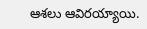ఆశలు ఆవిరయ్యాయి.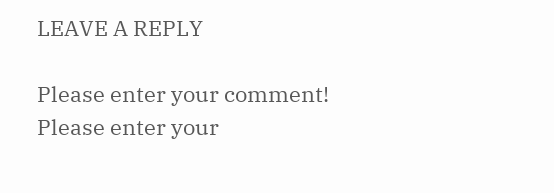LEAVE A REPLY

Please enter your comment!
Please enter your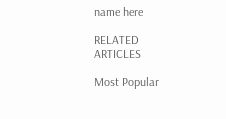name here

RELATED ARTICLES

Most Popular